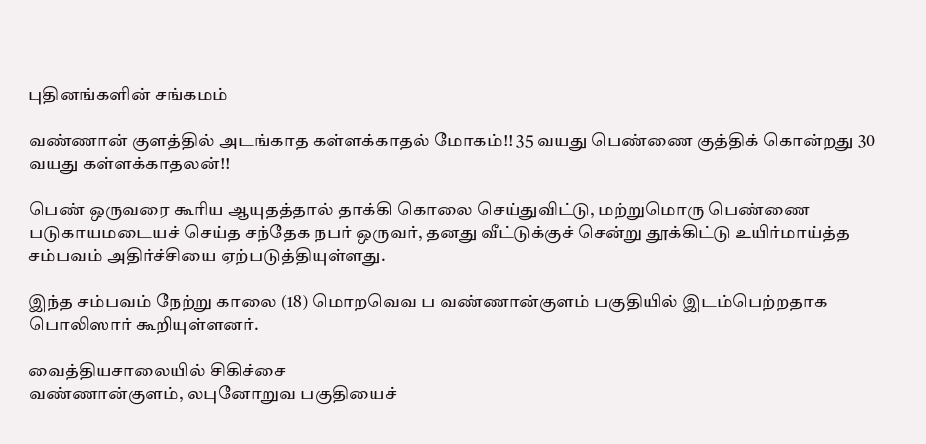புதினங்களின் சங்கமம்

வண்ணான் குளத்தில் அடங்காத கள்ளக்காதல் மோகம்!! 35 வயது பெண்ணை குத்திக் கொன்றது 30 வயது கள்ளக்காதலன்!!

பெண் ஒருவரை கூரிய ஆயுதத்தால் தாக்கி கொலை செய்துவிட்டு, மற்றுமொரு பெண்ணை படுகாயமடையச் செய்த சந்தேக நபர் ஒருவர், தனது வீட்டுக்குச் சென்று தூக்கிட்டு உயிர்மாய்த்த சம்பவம் அதிர்ச்சியை ஏற்படுத்தியுள்ளது.

இந்த சம்பவம் நேற்று காலை (18) மொறவெவ ப வண்ணான்குளம் பகுதியில் இடம்பெற்றதாக பொலிஸார் கூறியுள்ளனர்.

வைத்தியசாலையில் சிகிச்சை
வண்ணான்குளம், லபுனோறுவ பகுதியைச்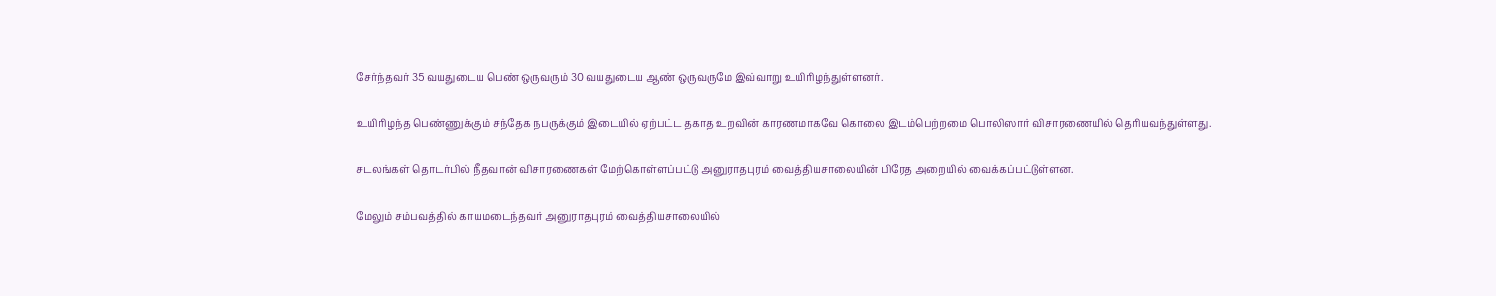சேர்ந்தவர் 35 வயதுடைய பெண் ஒருவரும் 30 வயதுடைய ஆண் ஒருவருமே இவ்வாறு உயிரிழந்துள்ளனர்.

உயிரிழந்த பெண்ணுக்கும் சந்தேக நபருக்கும் இடையில் ஏற்பட்ட தகாத உறவின் காரணமாகவே கொலை இடம்பெற்றமை பொலிஸார் விசாரணையில் தெரியவந்துள்ளது.

சடலங்கள் தொடர்பில் நீதவான் விசாரணைகள் மேற்கொள்ளப்பட்டு அனுராதபுரம் வைத்தியசாலையின் பிரேத அறையில் வைக்கப்பட்டுள்ளன.

மேலும் சம்பவத்தில் காயமடைந்தவர் அனுராதபுரம் வைத்தியசாலையில்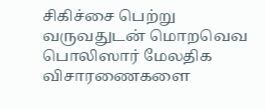சிகிச்சை பெற்று வருவதுடன் மொறவெவ பொலிஸார் மேலதிக விசாரணைகளை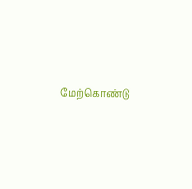மேற்கொண்டு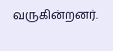வருகின்றனர்.